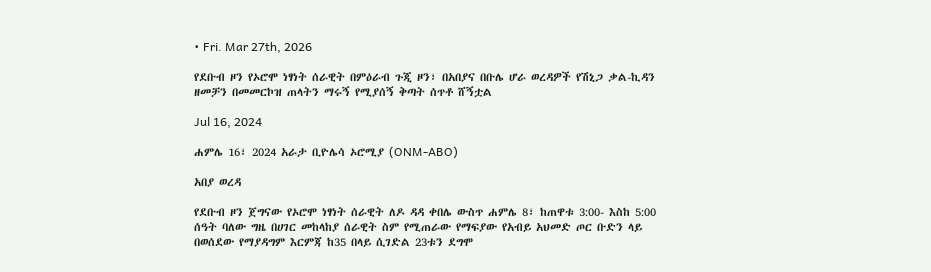• Fri. Mar 27th, 2026

የደቡብ ዞን የኦሮሞ ነፃነት ሰራዊት በምዕራብ ጉጂ ዞን፣ በአበያና በቡሌ ሆራ ወረዳዎች የሽኒጋ ቃል-ኪዳን ዘመቻን በመመርኮዝ ጠላትን ማሩኝ የሚያሰኝ ቅጣት ሰጥቶ ሸኝቷል

Jul 16, 2024

ሐምሌ 16፣ 2024 አራታ ቢዮሌሳ ኦሮሚያ (ONM-ABO)

አበያ ወረዳ

የደቡብ ዞን ጀግናው የኦሮሞ ነፃነት ሰራዊት ለዶ ዳዳ ቀበሌ ውስጥ ሐምሌ 8፣ ከጠዋቱ 3:00- እስከ 5:00 ሰዓት ባለው ግዜ በሀገር መከላከያ ሰራዊት ስም የሚጠራው የማፍያው የአብይ አህመድ ጦር ቡድን ላይ በወሰደው የማያዳግም እርምጃ ከ35 በላይ ሲገድል 23ቱን ደግሞ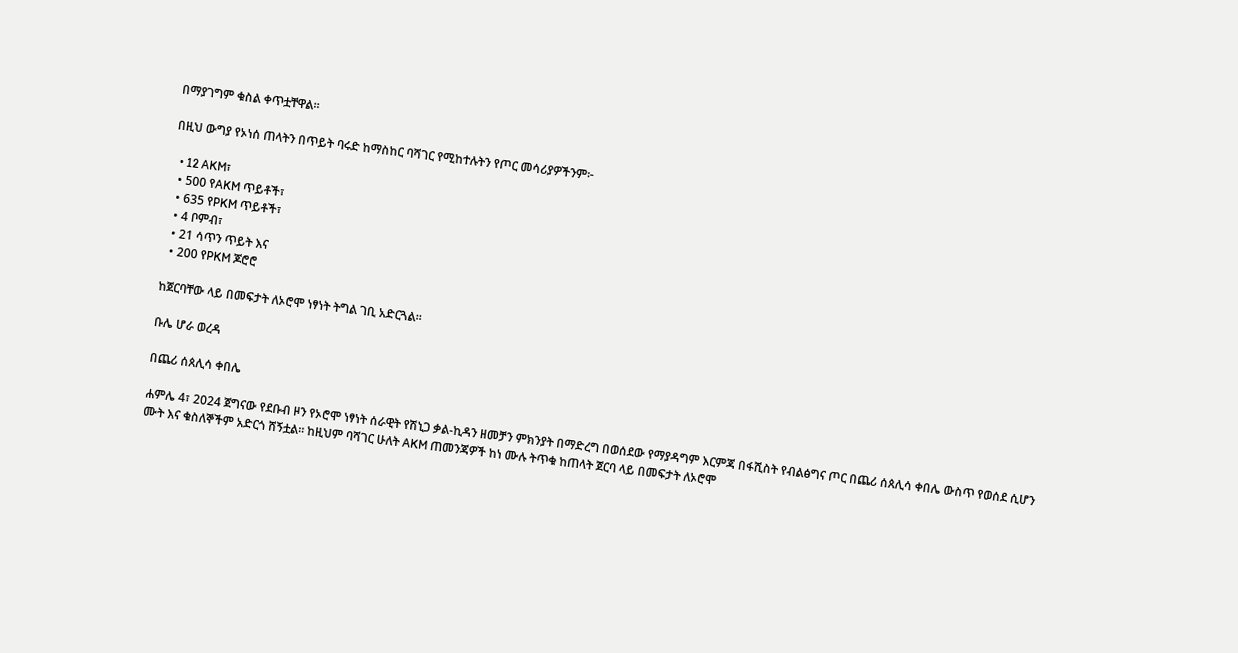በማያገግም ቁስል ቀጥቷቸዋል።

በዚህ ውግያ የኦነሰ ጠላትን በጥይት ባሩድ ከማስከር ባሻገር የሚከተሉትን የጦር መሳሪያዎችንም፦

  • 12 AKM፣
  • 500 የAKM ጥይቶች፣
  • 635 የPKM ጥይቶች፣
  • 4 ቦምብ፣
  • 21 ሳጥን ጥይት እና
  • 200 የPKM ጆሮሮ

ከጀርባቸው ላይ በመፍታት ለኦሮሞ ነፃነት ትግል ገቢ አድርጓል።

ቡሌ ሆራ ወረዳ

በጨሪ ሰጰሊሳ ቀበሌ

ሐምሌ 4፣ 2024 ጀግናው የደቡብ ዞን የኦሮሞ ነፃነት ሰራዊት የሽኒጋ ቃል-ኪዳን ዘመቻን ምክንያት በማድረግ በወሰደው የማያዳግም እርምጃ በፋሺስት የብልፅግና ጦር በጨሪ ሰጰሊሳ ቀበሌ ውስጥ የወሰደ ሲሆን ሙት እና ቁስለኞችም አድርጎ ሸኝቷል። ከዚህም ባሻገር ሁለት AKM ጠመንጃዎች ከነ ሙሉ ትጥቁ ከጠላት ጀርባ ላይ በመፍታት ለኦሮሞ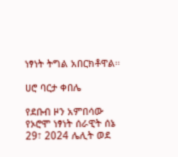ነፃነት ትግል አበርክቶዋል።

ሀሮ ባርታ ቀበሌ

የደቡብ ዞን አምበሳው የኦሮሞ ነፃነት ሰራዊት ሰኔ 29፣ 2024 ሌሊት ወደ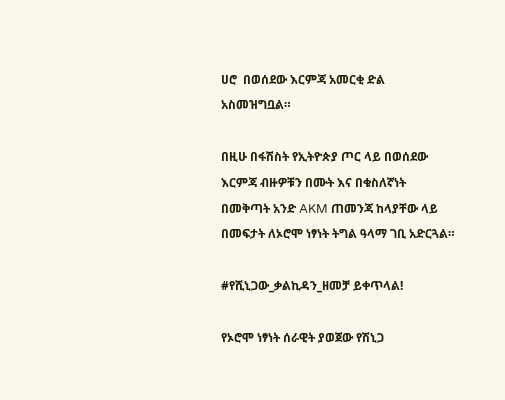ሀሮ  በወሰደው እርምጃ አመርቂ ድል አስመዝግቧል።

በዚሁ በፋሽስት የኢትዮጵያ ጦር ላይ በወሰደው እርምጃ ብዙዎቹን በሙት እና በቁስለኛነት በመቅጣት አንድ AKM ጠመንጃ ከላያቸው ላይ በመፍታት ለኦሮሞ ነፃነት ትግል ዓላማ ገቢ አድርጓል።

#የሺኒጋው_ቃልኪዳን_ዘመቻ ይቀጥላል!

የኦሮሞ ነፃነት ሰራዊት ያወጀው የሽኒጋ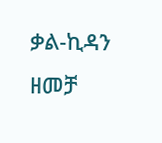ቃል-ኪዳን ዘመቻ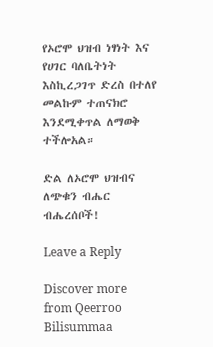የኦሮሞ ህዝብ ነፃነት እና የሀገር ባለቤትነት እስኪረጋገጥ ድረስ በተለየ መልኩም ተጠናክሮ እንደሚቀጥል ለማወቅ ተችሎአል።

ድል ለኦሮሞ ህዝብና ለጭቁን ብሔር ብሔረሰቦች!

Leave a Reply

Discover more from Qeerroo Bilisummaa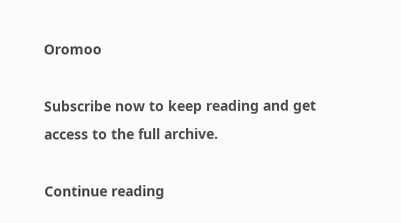Oromoo

Subscribe now to keep reading and get access to the full archive.

Continue reading